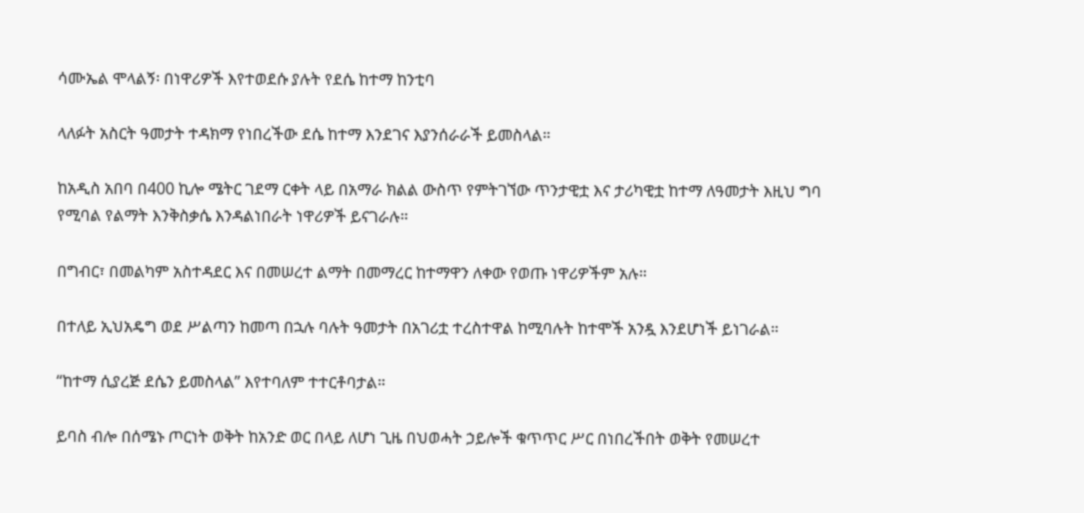ሳሙኤል ሞላልኝ፡ በነዋሪዎች እየተወደሱ ያሉት የደሴ ከተማ ከንቲባ

ላለፉት አስርት ዓመታት ተዳክማ የነበረችው ደሴ ከተማ እንደገና እያንሰራራች ይመስላል።

ከአዲስ አበባ በ400 ኪሎ ሜትር ገደማ ርቀት ላይ በአማራ ክልል ውስጥ የምትገኘው ጥንታዊቷ እና ታሪካዊቷ ከተማ ለዓመታት እዚህ ግባ የሚባል የልማት እንቅስቃሴ እንዳልነበራት ነዋሪዎች ይናገራሉ።

በግብር፣ በመልካም አስተዳደር እና በመሠረተ ልማት በመማረር ከተማዋን ለቀው የወጡ ነዋሪዎችም አሉ።

በተለይ ኢህአዴግ ወደ ሥልጣን ከመጣ በኋሉ ባሉት ዓመታት በአገሪቷ ተረስተዋል ከሚባሉት ከተሞች አንዷ እንደሆነች ይነገራል።

“ከተማ ሲያረጅ ደሴን ይመስላል” እየተባለም ተተርቶባታል።

ይባስ ብሎ በሰሜኑ ጦርነት ወቅት ከአንድ ወር በላይ ለሆነ ጊዜ በህወሓት ኃይሎች ቁጥጥር ሥር በነበረችበት ወቅት የመሠረተ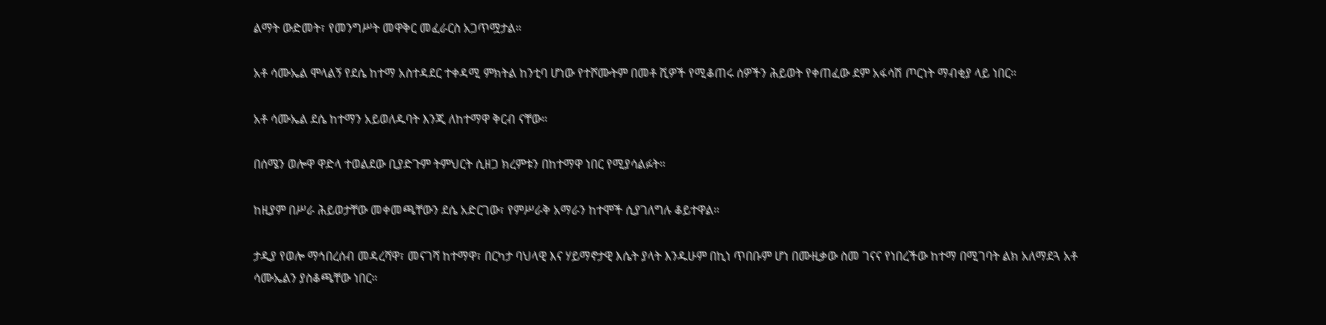ልማት ውድመት፣ የመንግሥት መዋቅር መፈራርስ አጋጥሟታል።

አቶ ሳሙኤል ሞላልኝ የደሴ ከተማ አስተዳደር ተቀዳሚ ምክትል ከንቲባ ሆነው የተሾሙትም በመቶ ሺዎች የሚቆጠሩ ሰዎችን ሕይወት የቀጠፈው ደም አፋሳሽ ጦርነት ማብቂያ ላይ ነበር።

አቶ ሳሙኤል ደሴ ከተማን አይወለዱባት እንጂ ለከተማዋ ቅርብ ናቸው።

በሰሜን ወሎዋ ዋድላ ተወልደው ቢያድጉም ትምህርት ሲዘጋ ክረምቱን በከተማዋ ነበር የሚያሳልፉት።

ከዚያም በሥራ ሕይወታቸው መቀመጫቸውን ደሴ አድርገው፣ የምሥራቅ አማራን ከተሞች ሲያገለግሉ ቆይተዋል።

ታዲያ የወሎ ማኅበረሰብ መዳረሻዋ፣ መናገሻ ከተማዋ፣ በርካታ ባህላዊ እና ሃይማኖታዊ እሴት ያላት እንዱሁም በኪነ ጥበቡም ሆነ በሙዚቃው ስመ ገናና የነበረችው ከተማ በሚገባት ልክ አለማደጓ አቶ ሳሙኤልን ያስቆጫቸው ነበር።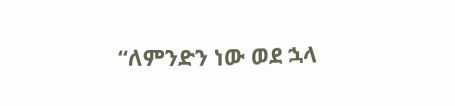“ለምንድን ነው ወደ ኋላ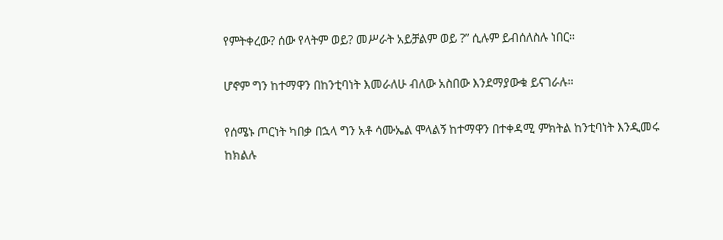የምትቀረው? ሰው የላትም ወይ? መሥራት አይቻልም ወይ ?” ሲሉም ይብሰለስሉ ነበር።

ሆኖም ግን ከተማዋን በከንቲባነት እመራለሁ ብለው አስበው እንደማያውቁ ይናገራሉ።

የሰሜኑ ጦርነት ካበቃ በኋላ ግን አቶ ሳሙኤል ሞላልኝ ከተማዋን በተቀዳሚ ምክትል ከንቲባነት እንዲመሩ ከክልሉ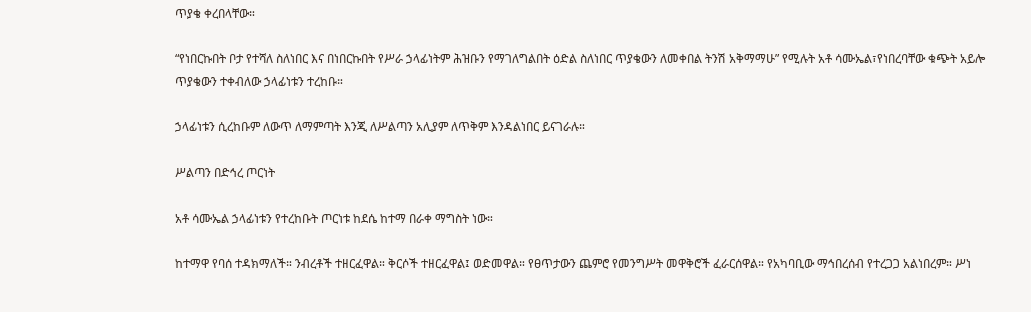ጥያቄ ቀረበላቸው።

“የነበርኩበት ቦታ የተሻለ ስለነበር እና በነበርኩበት የሥራ ኃላፊነትም ሕዝቡን የማገለግልበት ዕድል ስለነበር ጥያቄውን ለመቀበል ትንሽ አቅማማሁ” የሚሉት አቶ ሳሙኤል፣የነበረባቸው ቁጭት አይሎ ጥያቄውን ተቀብለው ኃላፊነቱን ተረከቡ።

ኃላፊነቱን ሲረከቡም ለውጥ ለማምጣት እንጂ ለሥልጣን አሊያም ለጥቅም እንዳልነበር ይናገራሉ።

ሥልጣን በድኅረ ጦርነት

አቶ ሳሙኤል ኃላፊነቱን የተረከቡት ጦርነቱ ከደሴ ከተማ በራቀ ማግስት ነው።

ከተማዋ የባሰ ተዳክማለች። ንብረቶች ተዘርፈዋል። ቅርሶች ተዘርፈዋል፤ ወድመዋል። የፀጥታውን ጨምሮ የመንግሥት መዋቅሮች ፈራርሰዋል። የአካባቢው ማኅበረሰብ የተረጋጋ አልነበረም። ሥነ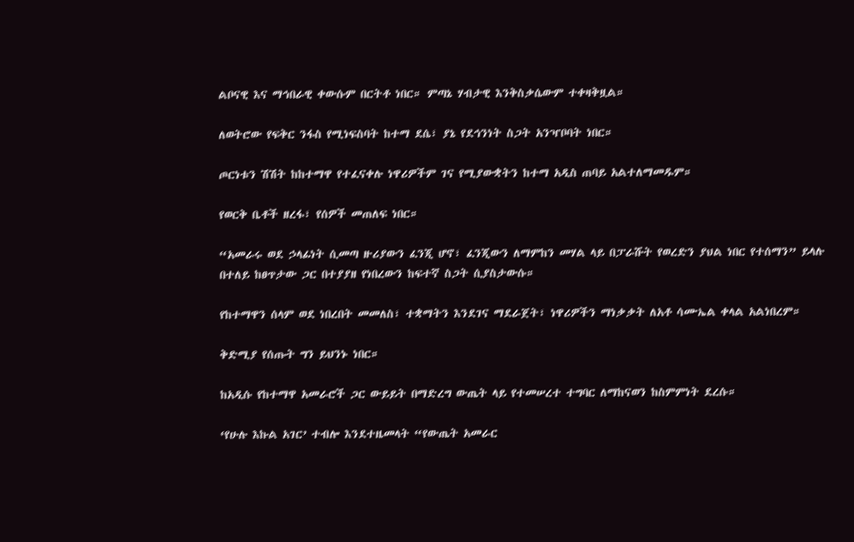ልቦናዊ እና ማኅበራዊ ቀውሱም በርትቶ ነበር። ምጣኔ ሃብታዊ እንቅስቃሴውም ተቀዛቅዟል።

ለወትሮው የፍቅር ንፋስ የሚነፍስባት ከተማ ደሴ፣ ያኔ የደኅንነት ስጋት አንዣቦባት ነበር።

ጦርነቱን ሽሽት ከከተማዋ የተፈናቀሉ ነዋሪዎችም ገና የሚያውቋትን ከተማ አዲስ ጠባይ አልተለማመዱም።

የወርቅ ቤቶች ዘረፋ፣ የሰዎች መጠለፍ ነበር።

“አመራሩ ወደ ኃላፊነት ሲመጣ ዙሪያውን ፈንጂ ሆኖ፣ ፈንጂውን ለማምከን መሃል ላይ በፓራሹት የወረድን ያህል ነበር የተሰማን” ይላሉ በተለይ ከፀጥታው ጋር በተያያዘ የነበረውን ከፍተኛ ስጋት ሲያስታውሱ።

የከተማዋን ሰላም ወደ ነበረበት መመለስ፣ ተቋማትን እንደገና ማደራጀት፣ ነዋሪዎችን ማነቃቃት ለአቶ ሳሙኤል ቀላል አልነበረም።

ቅድሚያ የሰጡት ግን ይህንኑ ነበር።

ከአዲሱ የከተማዋ አመራሮች ጋር ውይይት በማድረግ ውጤት ላይ የተመሠረተ ተግባር ለማከናወን ከስምምነት ደረሱ።

‘የሁሉ እኩል አገር’ ተብሎ እንደተዜመላት “የውጤት አመራር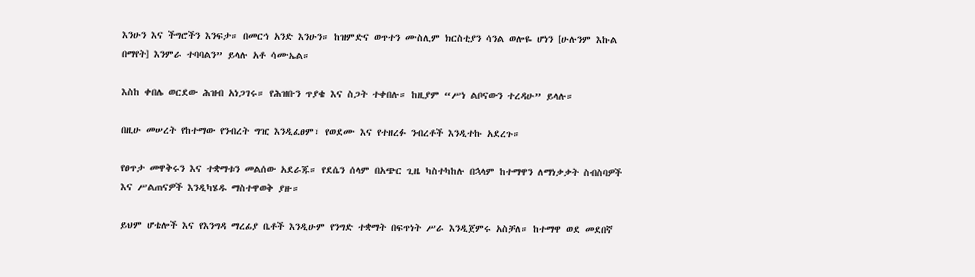እንሁን እና ችግሮችን እንፍታ። በመርኅ አንድ እንሁን። ከዝምድና ወጥተን ሙስሊም ክርስቲያን ሳንል ወሎዬ ሆነን [ሁሉንም እኩል በማየት] እንምራ ተባባልን” ይላሉ አቶ ሳሙኤል።

እስከ ቀበሌ ወርደው ሕዝብ አነጋገሩ። የሕዝቡን ጥያቄ እና ስጋት ተቀበሉ። ከዚያም “ሥነ ልቦናውን ተረዳሁ” ይላሉ።

በዚሁ መሠረት የከተማው የንብረት ግዢ እንዲፈፀም፣ የወደሙ እና የተዘረፉ ንብረቶች እንዲተኩ አደረጉ።

የፀጥታ መዋቅሩን እና ተቋማቱን መልሰው አደራጁ። የደሴን ሰላም በአጭር ጊዜ ካስተካከሉ በኋላም ከተማዋን ለማነቃቃት ስብስባዎች እና ሥልጠናዎች እንዲካሄዱ ማስተዋወቅ ያዙ።

ይህም ሆቴሎች እና የእንግዳ ማረፊያ ቤቶች እንዲሁም የንግድ ተቋማት በፍጥነት ሥራ እንዲጀምሩ አስቻለ። ከተማዋ ወደ መደበኛ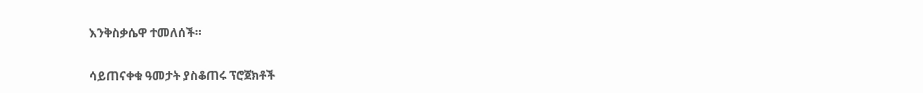እንቅስቃሴዋ ተመለሰች።

ሳይጠናቀቁ ዓመታት ያስቆጠሩ ፕሮጀክቶች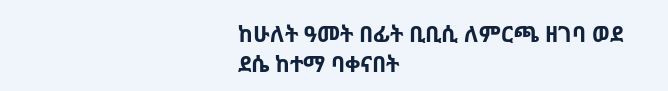ከሁለት ዓመት በፊት ቢቢሲ ለምርጫ ዘገባ ወደ ደሴ ከተማ ባቀናበት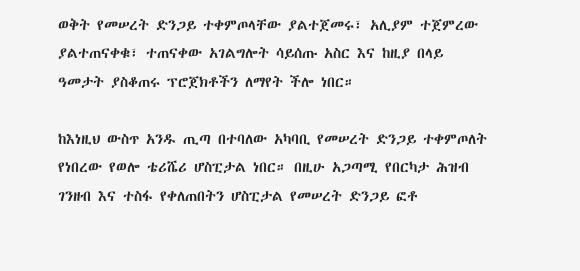ወቅት የመሠረት ድንጋይ ተቀምጦላቸው ያልተጀመሩ፣ አሊያም ተጀምረው ያልተጠናቀቁ፣ ተጠናቀው አገልግሎት ሳይሰጡ አስር እና ከዚያ በላይ ዓመታት ያስቆጠሩ ፕሮጀክቶችን ለማየት ችሎ ነበር።

ከእነዚህ ውስጥ አንዱ ጢጣ በተባለው አካባቢ የመሠረት ድንጋይ ተቀምጦለት የነበረው የወሎ ቴሪሼሪ ሆስፒታል ነበር። በዚሁ አጋጣሚ የበርካታ ሕዝብ ገንዘብ እና ተስፋ የቀለጠበትን ሆስፒታል የመሠረት ድንጋይ ፎቶ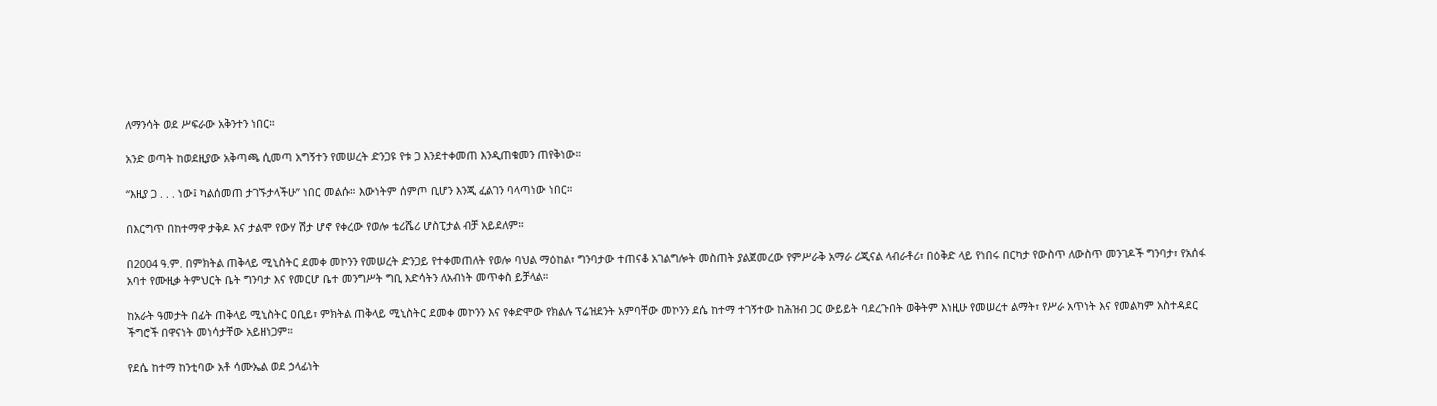ለማንሳት ወደ ሥፍራው አቅንተን ነበር።

አንድ ወጣት ከወደዚያው አቅጣጫ ሲመጣ አግኝተን የመሠረት ድንጋዩ የቱ ጋ እንደተቀመጠ እንዲጠቁመን ጠየቅነው።

“እዚያ ጋ . . . ነው፤ ካልሰመጠ ታገኙታላችሁ” ነበር መልሱ። እውነትም ሰምጦ ቢሆን እንጂ ፈልገን ባላጣነው ነበር።

በእርግጥ በከተማዋ ታቅዶ እና ታልሞ የውሃ ሽታ ሆኖ የቀረው የወሎ ቴሪሼሪ ሆስፒታል ብቻ አይደለም።

በ2004 ዓ.ም. በምክትል ጠቅላይ ሚኒስትር ደመቀ መኮንን የመሠረት ድንጋይ የተቀመጠለት የወሎ ባህል ማዕከል፣ ግንባታው ተጠናቆ አገልግሎት መስጠት ያልጀመረው የምሥራቅ አማራ ሪጂናል ላብራቶሪ፣ በዕቅድ ላይ የነበሩ በርካታ የውስጥ ለውስጥ መንገዶች ግንባታ፣ የአሰፋ አባተ የሙዚቃ ትምህርት ቤት ግንባታ እና የመርሆ ቤተ መንግሥት ግቢ እድሳትን ለአብነት መጥቀስ ይቻላል።

ከአራት ዓመታት በፊት ጠቅላይ ሚኒስትር ዐቢይ፣ ምክትል ጠቅላይ ሚኒስትር ደመቀ መኮንን እና የቀድሞው የክልሉ ፕሬዝደንት አምባቸው መኮንን ደሴ ከተማ ተገኝተው ከሕዝብ ጋር ውይይት ባደረጉበት ወቅትም እነዚሁ የመሠረተ ልማት፣ የሥራ አጥነት እና የመልካም አስተዳደር ችግሮች በዋናነት መነሳታቸው አይዘነጋም።

የደሴ ከተማ ከንቲባው አቶ ሳሙኤል ወደ ኃላፊነት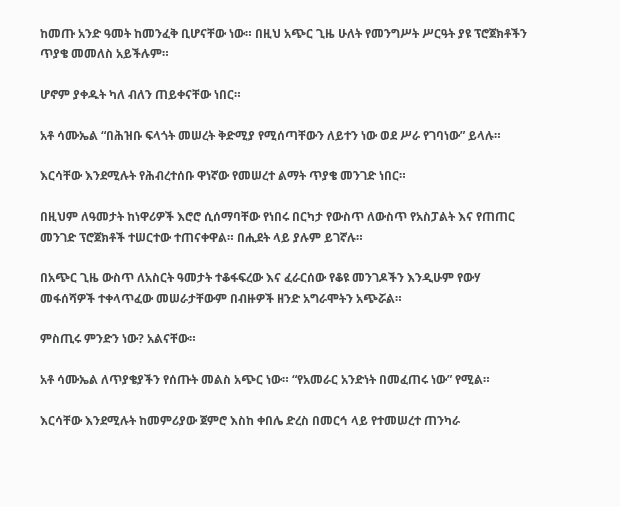ከመጡ አንድ ዓመት ከመንፈቅ ቢሆናቸው ነው። በዚህ አጭር ጊዜ ሁለት የመንግሥት ሥርዓት ያዩ ፕሮጀክቶችን ጥያቄ መመለስ አይችሉም።

ሆኖም ያቀዱት ካለ ብለን ጠይቀናቸው ነበር።

አቶ ሳሙኤል “በሕዝቡ ፍላጎት መሠረት ቅድሚያ የሚሰጣቸውን ለይተን ነው ወደ ሥራ የገባነው” ይላሉ።

እርሳቸው እንደሚሉት የሕብረተሰቡ ዋነኛው የመሠረተ ልማት ጥያቄ መንገድ ነበር።

በዚህም ለዓመታት ከነዋሪዎች እሮሮ ሲሰማባቸው የነበሩ በርካታ የውስጥ ለውስጥ የአስፓልት እና የጠጠር መንገድ ፕሮጀክቶች ተሠርተው ተጠናቀዋል። በሒደት ላይ ያሉም ይገኛሉ።

በአጭር ጊዜ ውስጥ ለአስርት ዓመታት ተቆፋፍረው እና ፈራርሰው የቆዩ መንገዶችን እንዲሁም የውሃ መፋሰሻዎች ተቀላጥፈው መሠራታቸውም በብዙዎች ዘንድ አግራሞትን አጭሯል።

ምስጢሩ ምንድን ነው? አልናቸው።

አቶ ሳሙኤል ለጥያቄያችን የሰጡት መልስ አጭር ነው። “የአመራር አንድነት በመፈጠሩ ነው” የሚል።

እርሳቸው እንደሚሉት ከመምሪያው ጀምሮ እስከ ቀበሌ ድረስ በመርኅ ላይ የተመሠረተ ጠንካራ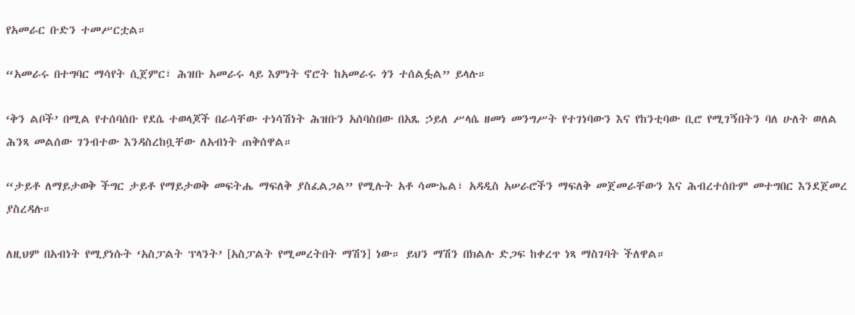የአመራር ቡድን ተመሥርቷል።

“አመራሩ በተግባር ማሳየት ሲጀምር፣ ሕዝቡ አመራሩ ላይ እምነት ኖሮት ከአመራሩ ጎን ተሰልፏል” ይላሉ።

‘ቅን ልቦች’ በሚል የተሰባሰቡ የደሴ ተወላጆች በራሳቸው ተነሳሽነት ሕዝቡን አሰባስበው በአጼ ኃይለ ሥላሴ ዘመነ መንግሥት የተገነባውን እና የከንቲባው ቢሮ የሚገኝበትን ባለ ሁለት ወለል ሕንጻ መልሰው ገንብተው እንዳስረከቧቸው ለአብነት ጠቅሰዋል።

“ታይቶ ለማይታወቅ ችግር ታይቶ የማይታወቅ መፍትሔ ማፍለቅ ያስፈልጋል” የሚሉት አቶ ሳሙኤል፣ አዳዲስ አሠራሮችን ማፍለቅ መጀመራቸውን እና ሕብረተሰቡም መተግበር እንደጀመረ ያስረዳሉ።

ለዚህም በአብነት የሚያነሱት ‘አስፓልት ፕላንት’ [አስፓልት የሚመረትበት ማሽን] ነው። ይህን ማሽን በክልሉ ድጋፍ ከቀረጥ ነጻ ማስገባት ችለዋል።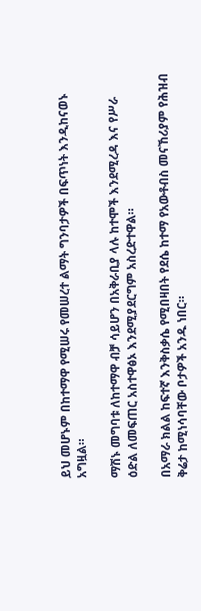ይህ መሆኑም በከተማዋ የሚሠሩ የመሠረተ ልማት ግንባታዎች በፍጥነት እንዲከናወኑ አግዟል።

ማሽኑ መግባቱ ለከተማዋ ብቻ ሳይሆን በአቅራቢያ ላሉ ከተሞች እንደሚረዳ እና የሥራ ዕድል ለመፍጠር አስተዋፅኦ እንደሚያደርግም አስረድተዋል።

በአማራ ክልል ከፍተኛ እንቅስቃሴ የሚበዛበት የደሴ ከተማ የአውቶብስ መናኸሪያም የሕዝብ ቅሬታ ከሚነሳባቸው ቦታዎች አንዱ ነበር።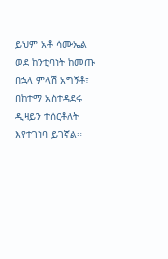ይህም አቶ ሳሙኤል ወደ ከንቲባነት ከመጡ በኋላ ምላሽ አግኝቶ፣ በከተማ አስተዳደሩ ዲዛይን ተሰርቶለት እየተገነባ ይገኛል።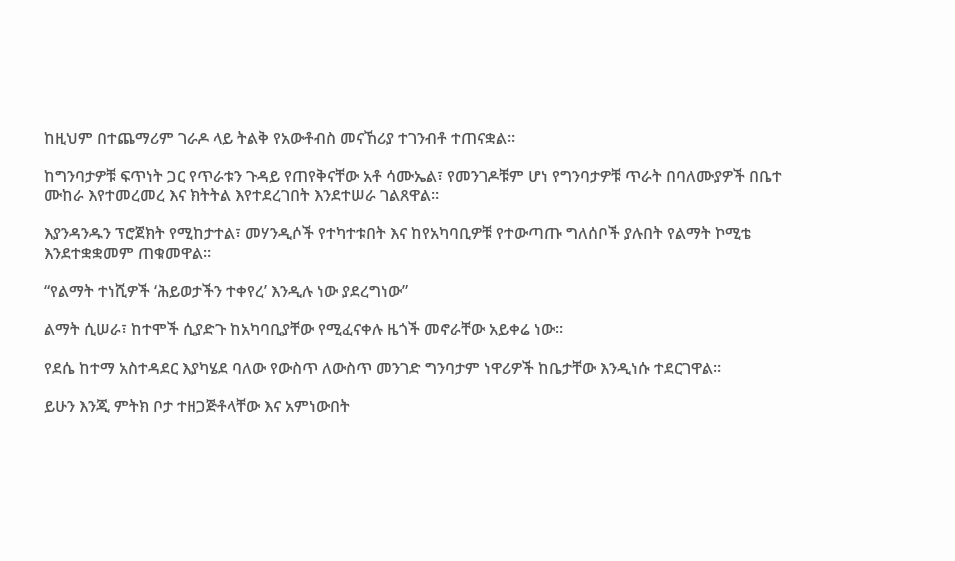ከዚህም በተጨማሪም ገራዶ ላይ ትልቅ የአውቶብስ መናኸሪያ ተገንብቶ ተጠናቋል።

ከግንባታዎቹ ፍጥነት ጋር የጥራቱን ጉዳይ የጠየቅናቸው አቶ ሳሙኤል፣ የመንገዶቹም ሆነ የግንባታዎቹ ጥራት በባለሙያዎች በቤተ ሙከራ እየተመረመረ እና ክትትል እየተደረገበት እንደተሠራ ገልጸዋል።

እያንዳንዱን ፕሮጀክት የሚከታተል፣ መሃንዲሶች የተካተቱበት እና ከየአካባቢዎቹ የተውጣጡ ግለሰቦች ያሉበት የልማት ኮሚቴ እንደተቋቋመም ጠቁመዋል።

“የልማት ተነሺዎች ‘ሕይወታችን ተቀየረ’ እንዲሉ ነው ያደረግነው”

ልማት ሲሠራ፣ ከተሞች ሲያድጉ ከአካባቢያቸው የሚፈናቀሉ ዜጎች መኖራቸው አይቀሬ ነው።

የደሴ ከተማ አስተዳደር እያካሄደ ባለው የውስጥ ለውስጥ መንገድ ግንባታም ነዋሪዎች ከቤታቸው እንዲነሱ ተደርገዋል።

ይሁን እንጂ ምትክ ቦታ ተዘጋጅቶላቸው እና አምነውበት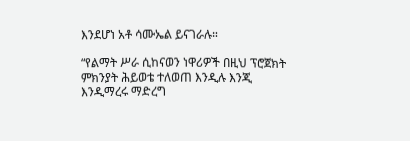እንደሆነ አቶ ሳሙኤል ይናገራሉ።

“የልማት ሥራ ሲከናወን ነዋሪዎች በዚህ ፕሮጀክት ምክንያት ሕይወቴ ተለወጠ እንዲሉ እንጂ እንዲማረሩ ማድረግ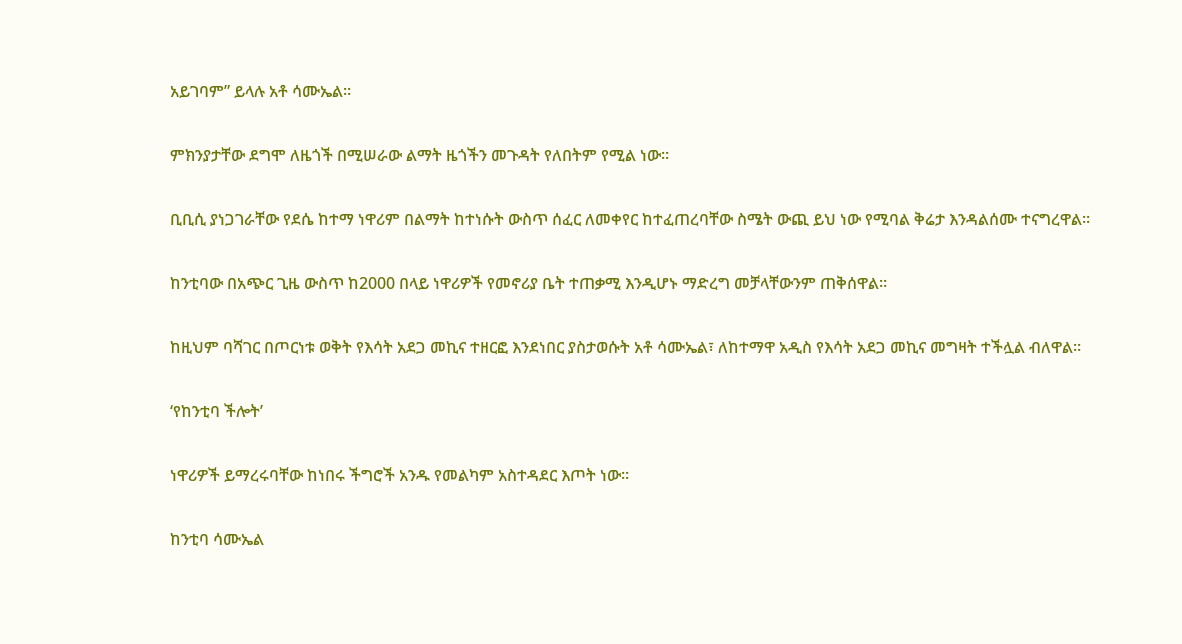አይገባም” ይላሉ አቶ ሳሙኤል።

ምክንያታቸው ደግሞ ለዜጎች በሚሠራው ልማት ዜጎችን መጉዳት የለበትም የሚል ነው።

ቢቢሲ ያነጋገራቸው የደሴ ከተማ ነዋሪም በልማት ከተነሱት ውስጥ ሰፈር ለመቀየር ከተፈጠረባቸው ስሜት ውጪ ይህ ነው የሚባል ቅሬታ እንዳልሰሙ ተናግረዋል።

ከንቲባው በአጭር ጊዜ ውስጥ ከ2000 በላይ ነዋሪዎች የመኖሪያ ቤት ተጠቃሚ እንዲሆኑ ማድረግ መቻላቸውንም ጠቅሰዋል።

ከዚህም ባሻገር በጦርነቱ ወቅት የእሳት አደጋ መኪና ተዘርፎ እንደነበር ያስታወሱት አቶ ሳሙኤል፣ ለከተማዋ አዲስ የእሳት አደጋ መኪና መግዛት ተችሏል ብለዋል።

‘የከንቲባ ችሎት’

ነዋሪዎች ይማረሩባቸው ከነበሩ ችግሮች አንዱ የመልካም አስተዳደር እጦት ነው።

ከንቲባ ሳሙኤል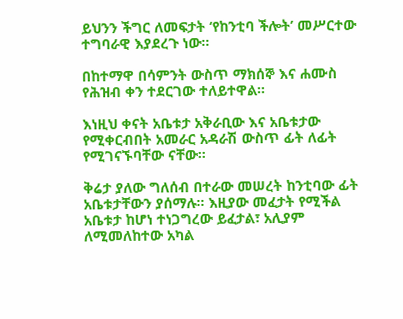ይህንን ችግር ለመፍታት ‘የከንቲባ ችሎት’ መሥርተው ተግባራዊ እያደረጉ ነው።

በከተማዋ በሳምንት ውስጥ ማክሰኞ እና ሐሙስ የሕዝብ ቀን ተደርገው ተለይተዋል።

እነዚህ ቀናት አቤቱታ አቅራቢው እና አቤቱታው የሚቀርብበት አመራር አዳራሽ ውስጥ ፊት ለፊት የሚገናኙባቸው ናቸው።

ቅሬታ ያለው ግለሰብ በተራው መሠረት ከንቲባው ፊት አቤቱታቸውን ያሰማሉ። እዚያው መፈታት የሚችል አቤቱታ ከሆነ ተነጋግረው ይፈታል፣ አሊያም ለሚመለከተው አካል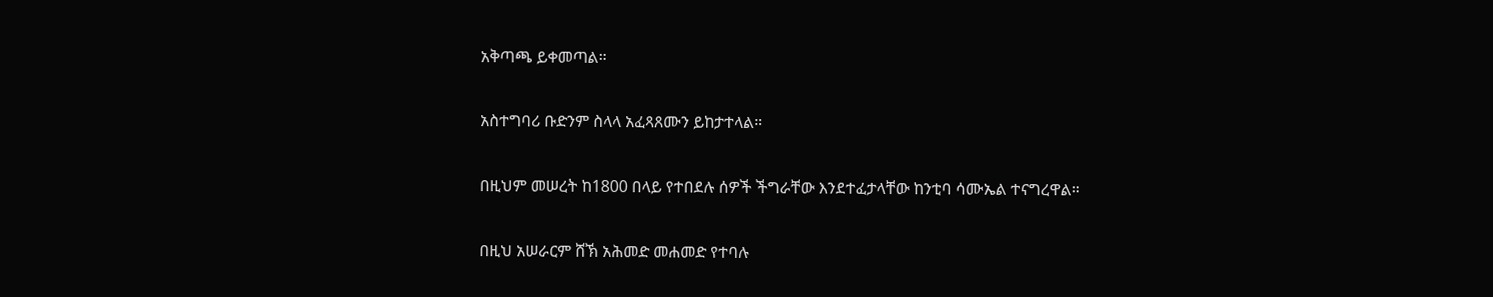አቅጣጫ ይቀመጣል።

አስተግባሪ ቡድንም ስላላ አፈጻጸሙን ይከታተላል።

በዚህም መሠረት ከ1800 በላይ የተበደሉ ሰዎች ችግራቸው እንደተፈታላቸው ከንቲባ ሳሙኤል ተናግረዋል።

በዚህ አሠራርም ሸኽ አሕመድ መሐመድ የተባሉ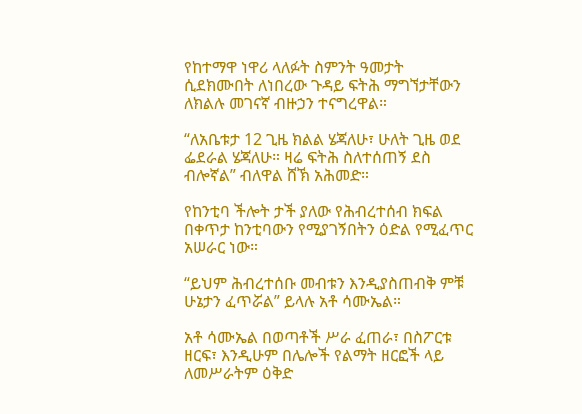የከተማዋ ነዋሪ ላለፉት ስምንት ዓመታት ሲደክሙበት ለነበረው ጉዳይ ፍትሕ ማግኘታቸውን ለክልሉ መገናኛ ብዙኃን ተናግረዋል።

“ለአቤቱታ 12 ጊዜ ክልል ሄጃለሁ፣ ሁለት ጊዜ ወደ ፌደራል ሄጃለሁ። ዛሬ ፍትሕ ስለተሰጠኝ ደስ ብሎኛል” ብለዋል ሸኽ አሕመድ።

የከንቲባ ችሎት ታች ያለው የሕብረተሰብ ክፍል በቀጥታ ከንቲባውን የሚያገኝበትን ዕድል የሚፈጥር አሠራር ነው።

“ይህም ሕብረተሰቡ መብቱን እንዲያስጠብቅ ምቹ ሁኔታን ፈጥሯል” ይላሉ አቶ ሳሙኤል።

አቶ ሳሙኤል በወጣቶች ሥራ ፈጠራ፣ በስፖርቱ ዘርፍ፣ እንዲሁም በሌሎች የልማት ዘርፎች ላይ ለመሥራትም ዕቅድ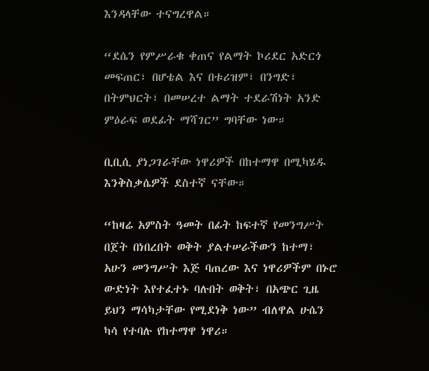እንዳላቸው ተናግረዋል።

“ደሴን የምሥራቁ ቀጠና የልማት ኮሪደር አድርጎ መፍጠር፣ በሆቴል እና በቱሪዝም፣ በንግድ፣ በትምህርት፣ በመሠረተ ልማት ተደራሽነት አንድ ምዕራፍ ወደፊት ማሻገር” ግባቸው ነው።

ቢቢሲ ያነጋገራቸው ነዋሪዎች በከተማዋ በሚካሄዱ እንቅስቃሴዎች ደስተኛ ናቸው።

“ከዛሬ አምስት ዓመት በፊት ከፍተኛ የመንግሥት በጀት በነበረበት ወቅት ያልተሠራችውን ከተማ፣ አሁን መንግሥት እጅ ባጠረው እና ነዋሪዎችም በኑሮ ውድነት እየተፈተኑ ባሉበት ወቅት፣ በአጭር ጊዜ ይህን ማሳካታቸው የሚደነቅ ነው” ብለዋል ሁሴን ካሳ የተባሉ የከተማዋ ነዋሪ።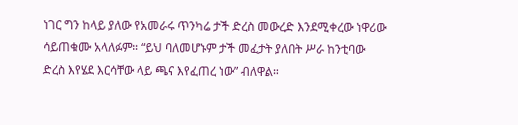ነገር ግን ከላይ ያለው የአመራሩ ጥንካሬ ታች ድረስ መውረድ እንደሚቀረው ነዋሪው ሳይጠቁሙ አላለፉም። “ይህ ባለመሆኑም ታች መፈታት ያለበት ሥራ ከንቲባው ድረስ እየሄደ እርሳቸው ላይ ጫና እየፈጠረ ነው” ብለዋል።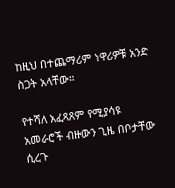ከዚህ በተጨማሪም ነዋሪዎቹ አንድ ስጋት አላቸው።

የተሻለ አፈጻጸም የሚያሳዩ አመራሮች ብዙውን ጊዜ በቦታቸው ሲረጉ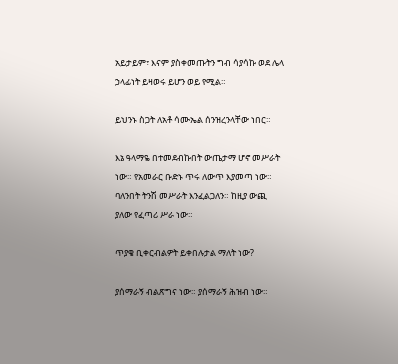አይታይም፣ እናም ያስቀመጡትን ግብ ሳያሳኩ ወደ ሌላ ኃላፊነት ይዛወሩ ይሆን ወይ የሚል።

ይህንኑ ስጋት ለአቶ ሳሙኤል ሰንዝረንላቸው ነበር።

እኔ ዓላማዬ በተመደብኩበት ውጤታማ ሆኖ መሥራት ነው። የአመራር ቡድኑ ጥሩ ለውጥ እያመጣ ነው። ባለንበት ትንሽ መሥራት እንፈልጋለን። ከዚያ ውጪ ያለው የፈጣሪ ሥራ ነው።

ጥያቄ ቢቀርብልዎት ይቀበሉታል ማለት ነው?

ያሰማራኝ ብልጽግና ነው። ያሰማራኝ ሕዝብ ነው።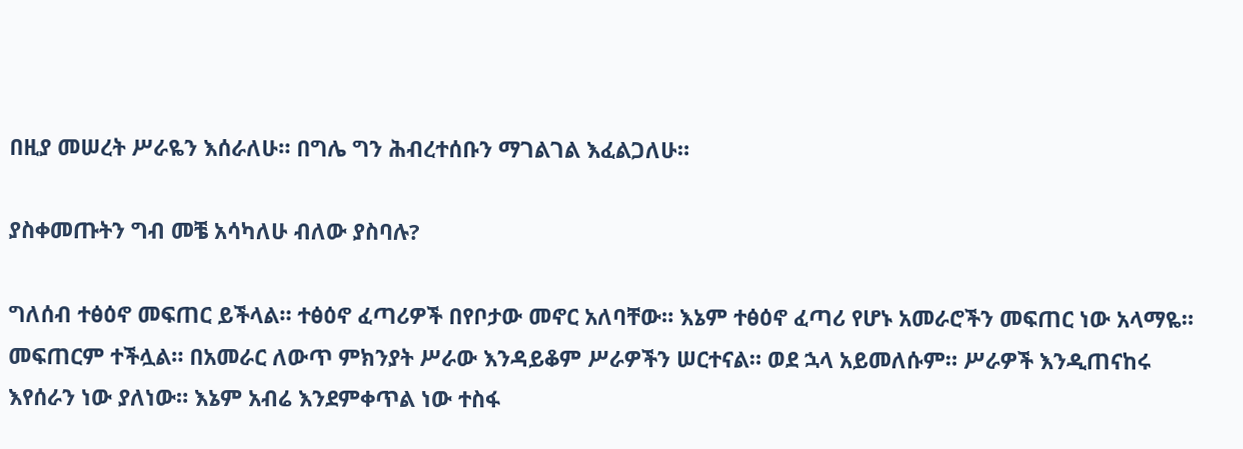በዚያ መሠረት ሥራዬን እሰራለሁ። በግሌ ግን ሕብረተሰቡን ማገልገል እፈልጋለሁ።

ያስቀመጡትን ግብ መቼ አሳካለሁ ብለው ያስባሉ?

ግለሰብ ተፅዕኖ መፍጠር ይችላል። ተፅዕኖ ፈጣሪዎች በየቦታው መኖር አለባቸው። እኔም ተፅዕኖ ፈጣሪ የሆኑ አመራሮችን መፍጠር ነው አላማዬ። መፍጠርም ተችሏል። በአመራር ለውጥ ምክንያት ሥራው እንዳይቆም ሥራዎችን ሠርተናል። ወደ ኋላ አይመለሱም። ሥራዎች እንዲጠናከሩ እየሰራን ነው ያለነው። እኔም አብሬ እንደምቀጥል ነው ተስፋ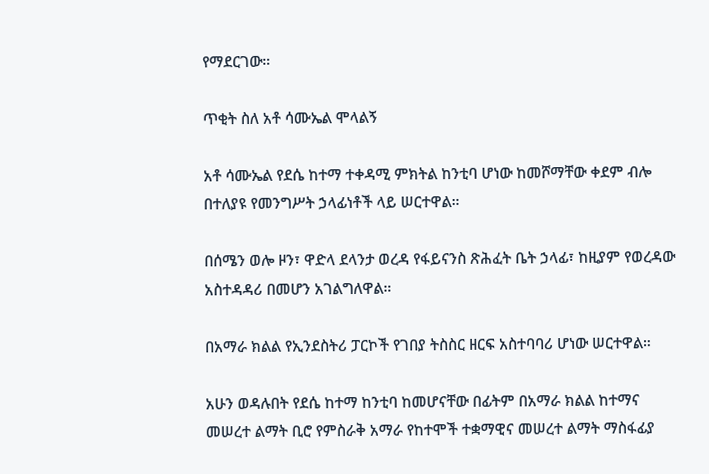የማደርገው።

ጥቂት ስለ አቶ ሳሙኤል ሞላልኝ

አቶ ሳሙኤል የደሴ ከተማ ተቀዳሚ ምክትል ከንቲባ ሆነው ከመሾማቸው ቀደም ብሎ በተለያዩ የመንግሥት ኃላፊነቶች ላይ ሠርተዋል።

በሰሜን ወሎ ዞን፣ ዋድላ ደላንታ ወረዳ የፋይናንስ ጽሕፈት ቤት ኃላፊ፣ ከዚያም የወረዳው አስተዳዳሪ በመሆን አገልግለዋል።

በአማራ ክልል የኢንደስትሪ ፓርኮች የገበያ ትስስር ዘርፍ አስተባባሪ ሆነው ሠርተዋል።

አሁን ወዳሉበት የደሴ ከተማ ከንቲባ ከመሆናቸው በፊትም በአማራ ክልል ከተማና መሠረተ ልማት ቢሮ የምስራቅ አማራ የከተሞች ተቋማዊና መሠረተ ልማት ማስፋፊያ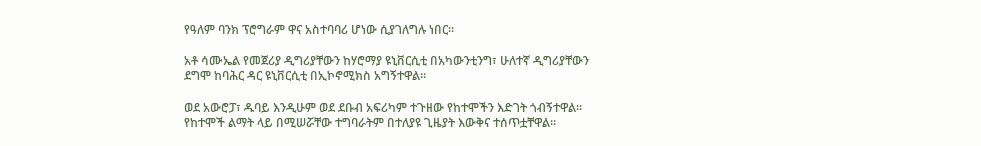የዓለም ባንክ ፕሮግራም ዋና አስተባባሪ ሆነው ሲያገለግሉ ነበር።

አቶ ሳሙኤል የመጀሪያ ዲግሪያቸውን ከሃሮማያ ዩኒቨርሲቲ በአካውንቲንግ፣ ሁለተኛ ዲግሪያቸውን ደግሞ ከባሕር ዳር ዩኒቨርሲቲ በኢኮኖሚክስ አግኝተዋል።

ወደ አውሮፓ፣ ዱባይ እንዲሁም ወደ ደቡብ አፍሪካም ተጉዘው የከተሞችን እድገት ጎብኝተዋል። የከተሞች ልማት ላይ በሚሠሯቸው ተግባራትም በተለያዩ ጊዜያት እውቅና ተሰጥቷቸዋል።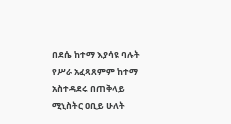በደሴ ከተማ እያሳዩ ባሉት የሥራ አፈጻጸምም ከተማ አስተዳደሩ በጠቅላይ ሚኒስትር ዐቢይ ሁለት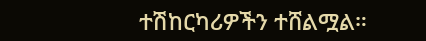ተሽከርካሪዎችን ተሸልሟል።